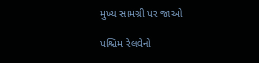મુખ્ય સામગ્રી પર જાઓ

પશ્ચિમ રેલવેનો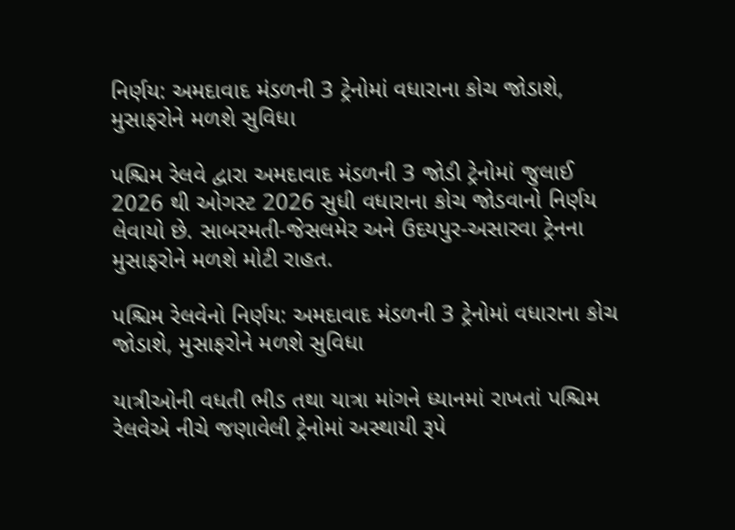નિર્ણય: અમદાવાદ મંડળની 3 ટ્રેનોમાં વધારાના કોચ જોડાશે, મુસાફરોને મળશે સુવિધા

પશ્ચિમ રેલવે દ્વારા અમદાવાદ મંડળની 3 જોડી ટ્રેનોમાં જુલાઈ 2026 થી ઓગસ્ટ 2026 સુધી વધારાના કોચ જોડવાનો નિર્ણય લેવાયો છે. સાબરમતી-જેસલમેર અને ઉદયપુર-અસારવા ટ્રેનના મુસાફરોને મળશે મોટી રાહત.

પશ્ચિમ રેલવેનો નિર્ણય: અમદાવાદ મંડળની 3 ટ્રેનોમાં વધારાના કોચ જોડાશે, મુસાફરોને મળશે સુવિધા

યાત્રીઓની વધતી ભીડ તથા યાત્રા માંગને ધ્યાનમાં રાખતાં પશ્ચિમ રેલવેએ નીચે જણાવેલી ટ્રેનોમાં અસ્થાયી રૂપે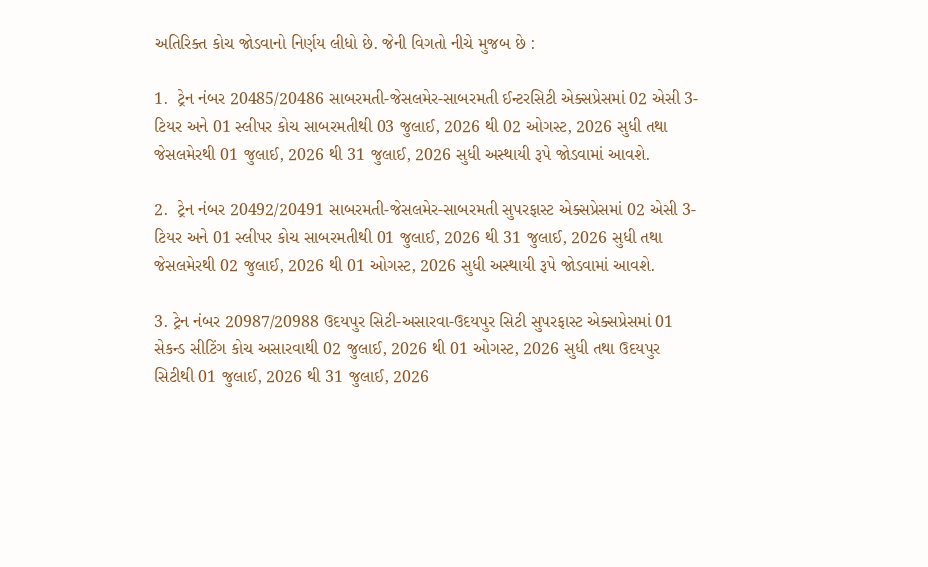અતિરિક્ત કોચ જોડવાનો નિર્ણય લીધો છે. જેની વિગતો નીચે મુજબ છે :

1.  ટ્રેન નંબર 20485/20486 સાબરમતી-જેસલમેર-સાબરમતી ઈન્ટરસિટી એક્સપ્રેસમાં 02 એસી 3-ટિયર અને 01 સ્લીપર કોચ સાબરમતીથી 03 જુલાઈ, 2026 થી 02 ઓગસ્ટ, 2026 સુધી તથા જેસલમેરથી 01 જુલાઈ, 2026 થી 31 જુલાઈ, 2026 સુધી અસ્થાયી રૂપે જોડવામાં આવશે.

2.  ટ્રેન નંબર 20492/20491 સાબરમતી-જેસલમેર-સાબરમતી સુપરફાસ્ટ એક્સપ્રેસમાં 02 એસી 3-ટિયર અને 01 સ્લીપર કોચ સાબરમતીથી 01 જુલાઈ, 2026 થી 31 જુલાઈ, 2026 સુધી તથા જેસલમેરથી 02 જુલાઈ, 2026 થી 01 ઓગસ્ટ, 2026 સુધી અસ્થાયી રૂપે જોડવામાં આવશે.

3. ટ્રેન નંબર 20987/20988 ઉદયપુર સિટી-અસારવા-ઉદયપુર સિટી સુપરફાસ્ટ એક્સપ્રેસમાં 01 સેકન્ડ સીટિંગ કોચ અસારવાથી 02 જુલાઈ, 2026 થી 01 ઓગસ્ટ, 2026 સુધી તથા ઉદયપુર સિટીથી 01 જુલાઈ, 2026 થી 31 જુલાઈ, 2026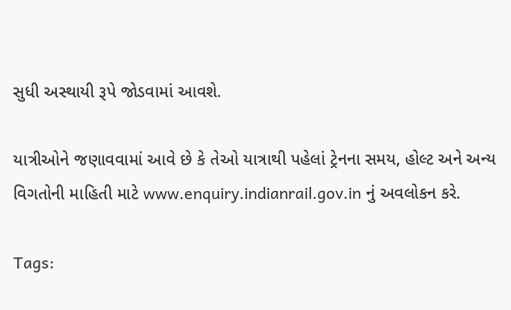સુધી અસ્થાયી રૂપે જોડવામાં આવશે.

યાત્રીઓને જણાવવામાં આવે છે કે તેઓ યાત્રાથી પહેલાં ટ્રેનના સમય, હોલ્ટ અને અન્ય વિગતોની માહિતી માટે www.enquiry.indianrail.gov.in નું અવલોકન કરે.

Tags: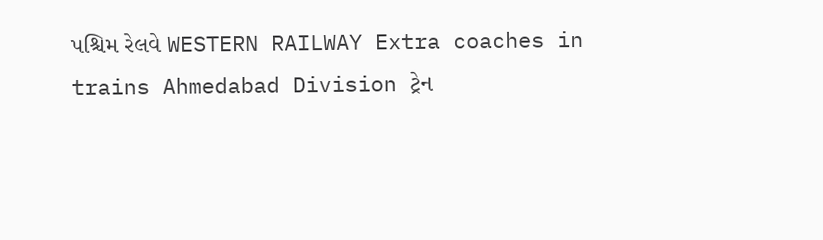પશ્ચિમ રેલવે WESTERN RAILWAY Extra coaches in trains Ahmedabad Division ટ્રેન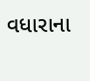વધારાના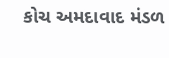કોચ અમદાવાદ મંડળ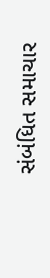સંબંધિત સમાચાર